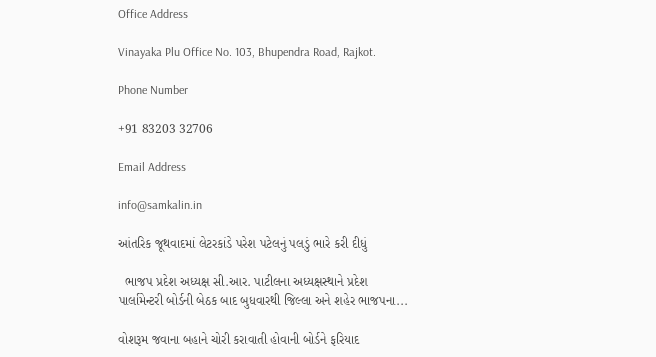Office Address

Vinayaka Plu Office No. 103, Bhupendra Road, Rajkot.

Phone Number

+91 83203 32706

Email Address

info@samkalin.in

આંતરિક જૂથવાદમાં લેટરકાંડે પરેશ પટેલનું પલડું ભારે કરી દીધું

  ભાજપ પ્રદેશ અધ્યક્ષ સી.આર. પાટીલના અધ્યક્ષસ્થાને પ્રદેશ પાર્લામેન્ટરી બોર્ડની બેઠક બાદ બુધવારથી જિલ્લા અને શહેર ભાજપના...

વોશરૂમ જવાના બહાને ચોરી કરાવાતી હોવાની બોર્ડને ફરિયાદ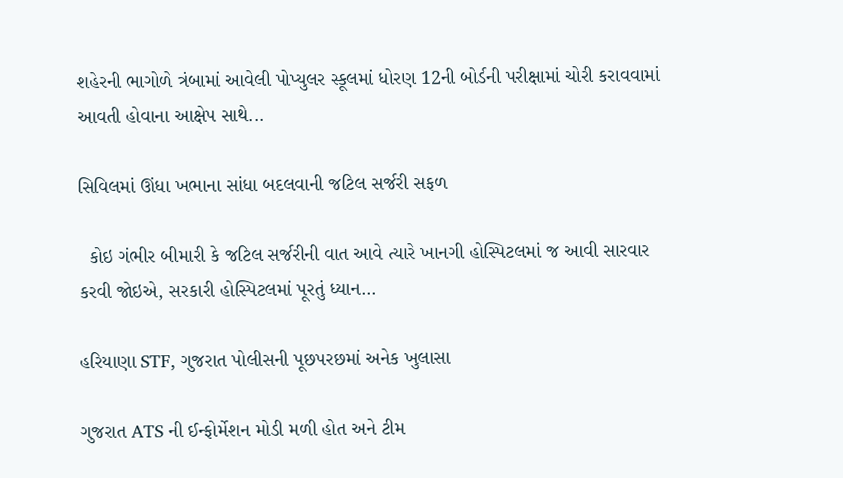શહેરની ભાગોળે ત્રંબામાં આવેલી પોપ્યુલર સ્કૂલમાં ધોરણ 12ની બોર્ડની પરીક્ષામાં ચોરી કરાવવામાં આવતી હોવાના આક્ષેપ સાથે...

સિવિલમાં ઊંધા ખભાના સાંધા બદલવાની જટિલ સર્જરી સફળ

  કોઇ ગંભીર બીમારી કે જટિલ સર્જરીની વાત આવે ત્યારે ખાનગી હોસ્પિટલમાં જ આવી સારવાર કરવી જોઇએ, સરકારી હોસ્પિટલમાં પૂરતું ધ્યાન...

હરિયાણા STF, ગુજરાત પોલીસની પૂછપરછમાં અનેક ખુલાસા

ગુજરાત ATS ની ઈન્ફોર્મેશન મોડી મળી હોત અને ટીમ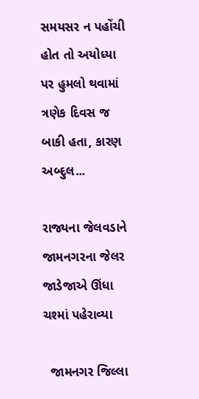સમયસર ન પહોંચી હોત તો અયોધ્યા પર હુમલો થવામાં ત્રણેક દિવસ જ બાકી હતા, કારણ અબ્દુલ...

રાજ્યના જેલવડાને જામનગરના જેલર જાડેજાએ ઊંધા ચશ્માં પહેરાવ્યા

  જામનગર જિલ્લા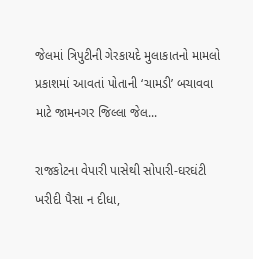જેલમાં ત્રિપુટીની ગેરકાયદે મુલાકાતનો મામલો પ્રકાશમાં આવતાં પોતાની ‘ચામડી’ બચાવવા માટે જામનગર જિલ્લા જેલ...

રાજકોટના વેપારી પાસેથી સોપારી-ઘરઘંટી ખરીદી પૈસા ન દીધા,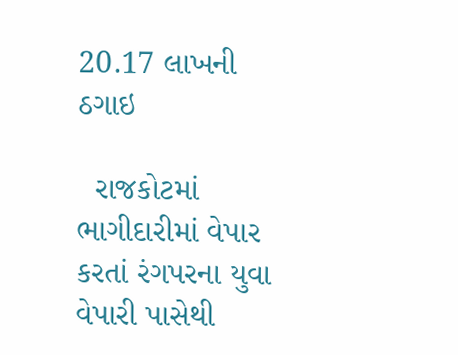20.17 લાખની ઠગાઇ

  રાજકોટમાં ભાગીદારીમાં વેપાર કરતાં રંગપરના યુવા વેપારી પાસેથી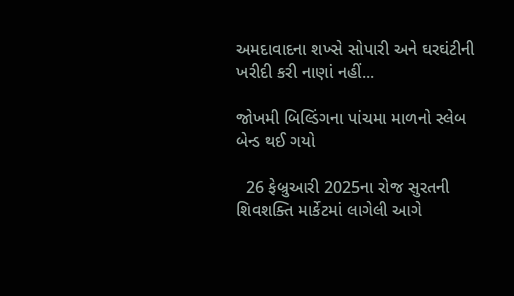અમદાવાદના શખ્સે સોપારી અને ઘરઘંટીની ખરીદી કરી નાણાં નહીં...

જોખમી બિલ્ડિંગના પાંચમા માળનો સ્લેબ બેન્ડ થઈ ગયો

  26 ફેબ્રુઆરી 2025ના રોજ સુરતની શિવશક્તિ માર્કેટમાં લાગેલી આગે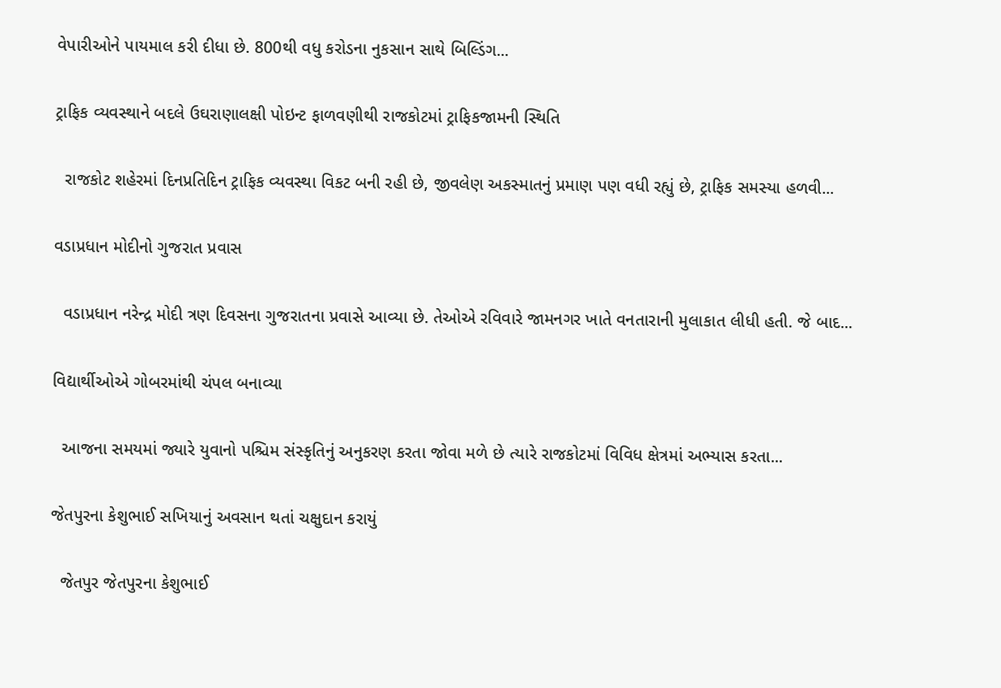વેપારીઓને પાયમાલ કરી દીધા છે. 800થી વધુ કરોડના નુકસાન સાથે બિલ્ડિંગ...

ટ્રાફિક વ્યવસ્થાને બદલે ઉઘરાણાલક્ષી પોઇન્ટ ફાળવણીથી રાજકોટમાં ટ્રાફિકજામની સ્થિતિ

  રાજકોટ શહેરમાં દિનપ્રતિદિન ટ્રાફિક વ્યવસ્થા વિકટ બની રહી છે, જીવલેણ અકસ્માતનું પ્રમાણ પણ વધી રહ્યું છે, ટ્રાફિક સમસ્યા હળવી...

વડાપ્રધાન મોદીનો ગુજરાત પ્રવાસ

  વડાપ્રધાન નરેન્દ્ર મોદી ત્રણ દિવસના ગુજરાતના પ્રવાસે આવ્યા છે. તેઓએ રવિવારે જામનગર ખાતે વનતારાની મુલાકાત લીધી હતી. જે બાદ...

વિદ્યાર્થીઓએ ગોબરમાંથી ચંપલ બનાવ્યા

  આજના સમયમાં જ્યારે યુવાનો પશ્ચિમ સંસ્કૃતિનું અનુકરણ કરતા જોવા મળે છે ત્યારે રાજકોટમાં વિવિધ ક્ષેત્રમાં અભ્યાસ કરતા...

જેતપુરના કેશુભાઈ સખિયાનું અવસાન થતાં ચક્ષુદાન કરાયું

  જેતપુર જેતપુરના કેશુભાઈ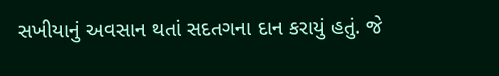સખીયાનું અવસાન થતાં સદતગના દાન કરાયું હતું. જે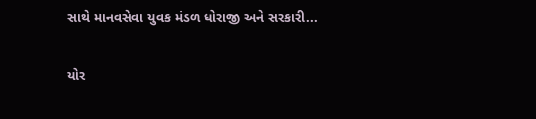સાથે માનવસેવા યુવક મંડળ ધોરાજી અને સરકારી...

યોર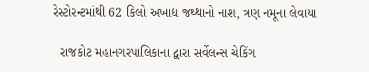રેસ્ટોરન્ટમાંથી 62 કિલો અખાદ્ય જથ્થાનો નાશ, ત્રણ નમૂના લેવાયા

  રાજકોટ મહાનગરપાલિકાના દ્વારા સર્વેલન્સ ચેકિંગ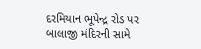દરમિયાન ભૂપેન્દ્ર રોડ પર બાલાજી મંદિરની સામે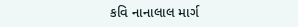કવિ નાનાલાલ માર્ગ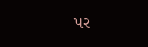પર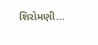શિરોમણી...